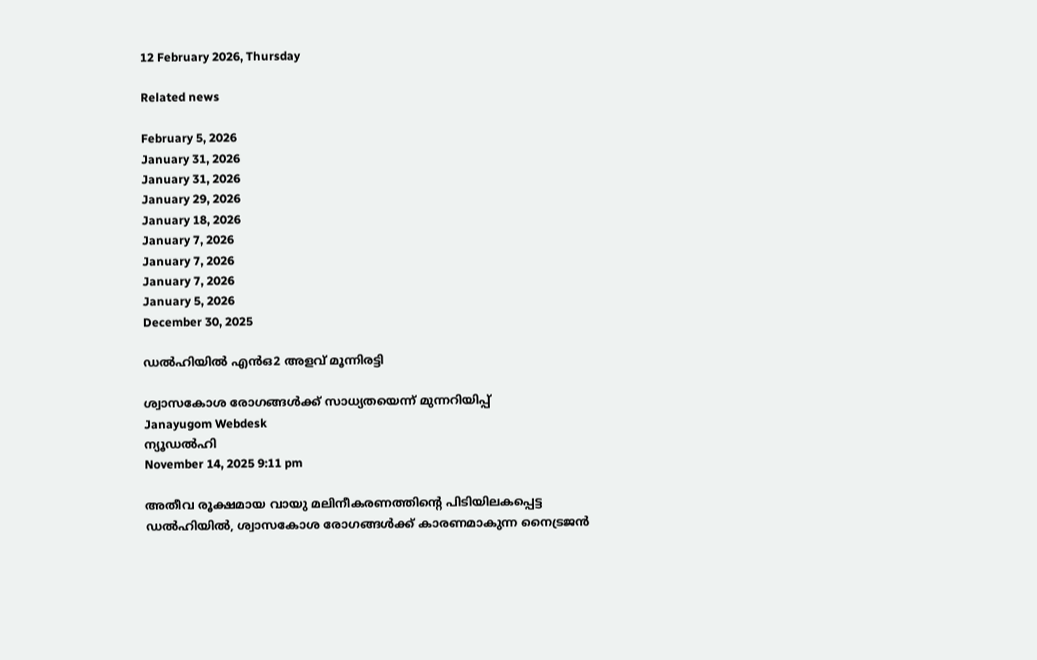12 February 2026, Thursday

Related news

February 5, 2026
January 31, 2026
January 31, 2026
January 29, 2026
January 18, 2026
January 7, 2026
January 7, 2026
January 7, 2026
January 5, 2026
December 30, 2025

ഡൽഹിയിൽ എന്‍ഒ2 അളവ് മൂന്നിരട്ടി

ശ്വാസകോശ രോഗങ്ങൾക്ക് സാധ്യതയെന്ന് മുന്നറിയിപ്പ്
Janayugom Webdesk
ന്യൂഡൽഹി
November 14, 2025 9:11 pm

അതീവ രൂക്ഷമായ വായു മലിനീകരണത്തിന്റെ പിടിയിലകപ്പെട്ട ഡൽഹിയിൽ, ശ്വാസകോശ രോഗങ്ങൾക്ക് കാരണമാകുന്ന നൈട്രജൻ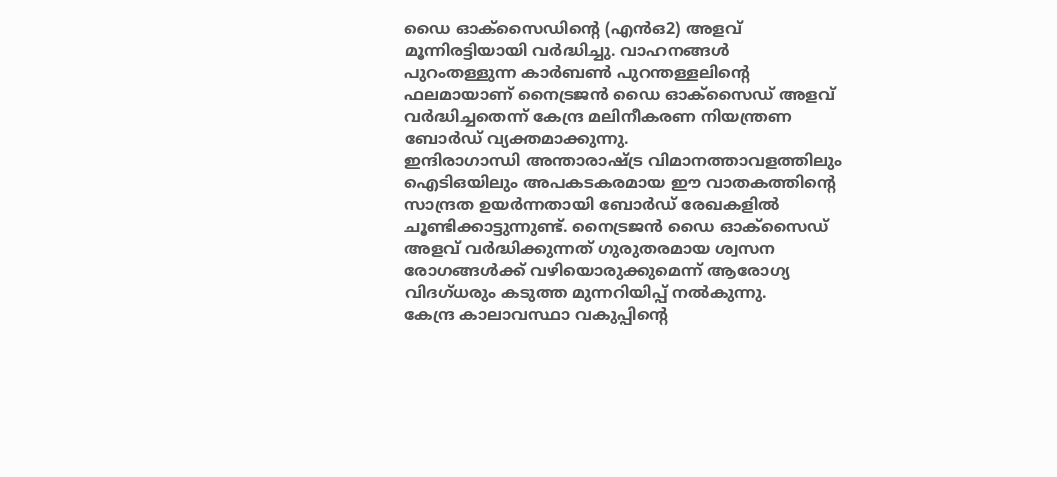ഡൈ ഓക്സൈഡിന്റെ (എന്‍ഒ2) അളവ് മൂന്നിരട്ടിയായി വർദ്ധിച്ചു. വാഹനങ്ങൾ പുറംതള്ളുന്ന കാർബൺ പുറന്തള്ളലിന്റെ ഫലമായാണ് നൈട്രജന്‍ ഡൈ ഓക്സൈഡ് അളവ് വർദ്ധിച്ചതെന്ന് കേന്ദ്ര മലിനീകരണ നിയന്ത്രണ ബോർഡ് വ്യക്തമാക്കുന്നു.
ഇന്ദിരാഗാന്ധി അന്താരാഷ്ട്ര വിമാനത്താവളത്തിലും ഐടിഒയിലും അപകടകരമായ ഈ വാതകത്തിൻ്റെ സാന്ദ്രത ഉയർന്നതായി ബോർഡ് രേഖകളിൽ ചൂണ്ടിക്കാട്ടുന്നുണ്ട്. നൈട്രജൻ ഡൈ ഓക്സൈഡ് അളവ് വർദ്ധിക്കുന്നത് ഗുരുതരമായ ശ്വസന രോഗങ്ങൾക്ക് വഴിയൊരുക്കുമെന്ന് ആരോഗ്യ വിദഗ്ധരും കടുത്ത മുന്നറിയിപ്പ് നൽകുന്നു.
കേന്ദ്ര കാലാവസ്ഥാ വകുപ്പിന്റെ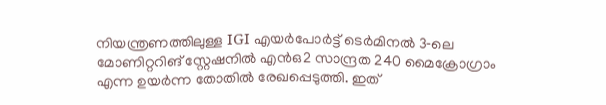നിയന്ത്രണത്തിലുള്ള IGI എയർപോർട്ട് ടെർമിനൽ 3‑ലെ മോണിറ്ററിങ് സ്റ്റേഷനിൽ എന്‍ഒ2 സാന്ദ്രത 240 മൈക്രോഗ്രാം എന്ന ഉയർന്ന തോതിൽ രേഖപ്പെടുത്തി. ഇത്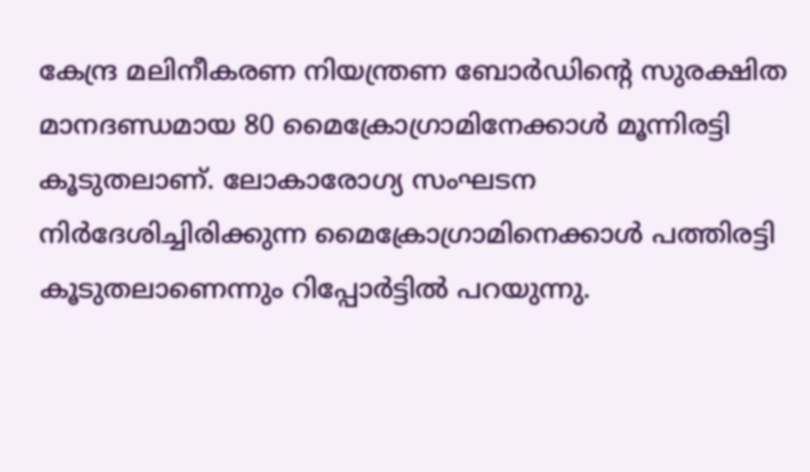കേന്ദ്ര മലിനീകരണ നിയന്ത്രണ ബോർഡിൻ്റെ സുരക്ഷിത മാനദണ്ഡമായ 80 മൈക്രോഗ്രാമിനേക്കാള്‍ മൂന്നിരട്ടി കൂടുതലാണ്. ലോകാരോഗ്യ സംഘടന നിർദേശിച്ചിരിക്കുന്ന മൈക്രോഗ്രാമിനെക്കാൾ പത്തിരട്ടി കൂടുതലാണെന്നും റിപ്പോർട്ടിൽ പറയുന്നു.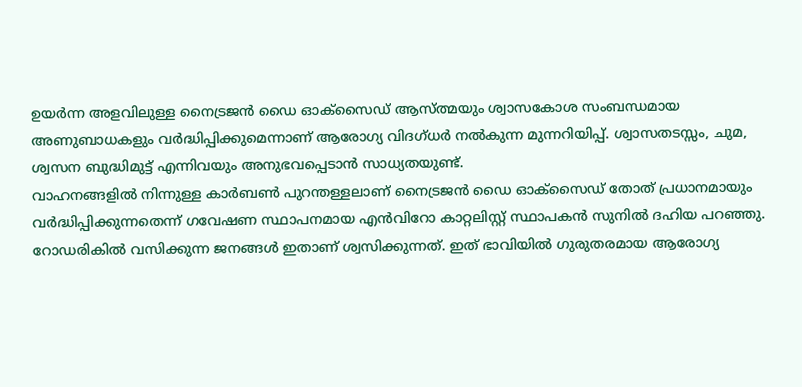ഉയർന്ന അളവിലുള്ള നൈട്രജൻ ഡൈ ഓക്സൈഡ് ആസ്ത്മയും ശ്വാസകോശ സംബന്ധമായ അണുബാധകളും വർദ്ധിപ്പിക്കുമെന്നാണ് ആരോഗ്യ വിദഗ്ധർ നൽകുന്ന മുന്നറിയിപ്പ്. ശ്വാസതടസ്സം, ചുമ, ശ്വസന ബുദ്ധിമുട്ട് എന്നിവയും അനുഭവപ്പെടാൻ സാധ്യതയുണ്ട്.
വാഹനങ്ങളിൽ നിന്നുള്ള കാർബൺ പുറന്തള്ളലാണ് നൈട്രജൻ ഡൈ ഓക്സൈഡ് തോത് പ്രധാനമായും വർദ്ധിപ്പിക്കുന്നതെന്ന് ഗവേഷണ സ്ഥാപനമായ എൻവിറോ കാറ്റലിസ്റ്റ് സ്ഥാപകൻ സുനിൽ ദഹിയ പറഞ്ഞു. റോഡരികിൽ വസിക്കുന്ന ജനങ്ങൾ ഇതാണ് ശ്വസിക്കുന്നത്. ഇത് ഭാവിയിൽ ഗുരുതരമായ ആരോഗ്യ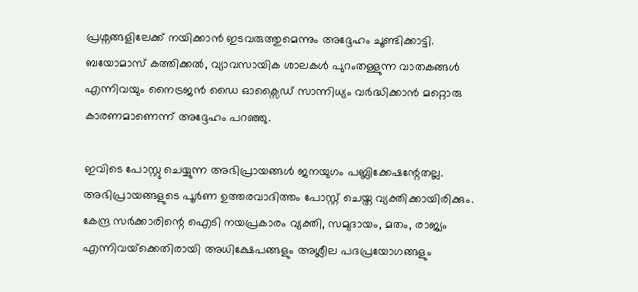പ്രശ്നങ്ങളിലേക്ക് നയിക്കാൻ ഇടവരുത്തുമെന്നും അദ്ദേഹം ചൂണ്ടിക്കാട്ടി. ബയോമാസ് കത്തിക്കൽ, വ്യാവസായിക ശാലകൾ പുറംതള്ളുന്ന വാതകങ്ങൾ എന്നിവയും നൈട്രജൻ ഡൈ ഓക്സൈഡ് സാന്നിധ്യം വർദ്ധിക്കാൻ മറ്റൊരു കാരണമാണെന്ന് അദ്ദേഹം പറഞ്ഞു.

ഇവിടെ പോസ്റ്റു ചെയ്യുന്ന അഭിപ്രായങ്ങള്‍ ജനയുഗം പബ്ലിക്കേഷന്റേതല്ല. അഭിപ്രായങ്ങളുടെ പൂര്‍ണ ഉത്തരവാദിത്തം പോസ്റ്റ് ചെയ്ത വ്യക്തിക്കായിരിക്കും. കേന്ദ്ര സര്‍ക്കാരിന്റെ ഐടി നയപ്രകാരം വ്യക്തി, സമുദായം, മതം, രാജ്യം എന്നിവയ്‌ക്കെതിരായി അധിക്ഷേപങ്ങളും അശ്ലീല പദപ്രയോഗങ്ങളും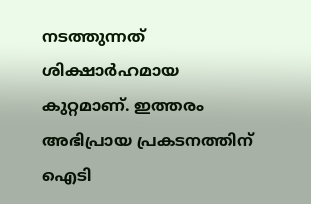നടത്തുന്നത് ശിക്ഷാര്‍ഹമായ കുറ്റമാണ്. ഇത്തരം അഭിപ്രായ പ്രകടനത്തിന് ഐടി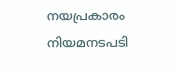നയപ്രകാരം നിയമനടപടി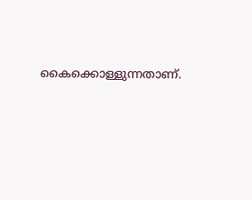കൈക്കൊള്ളുന്നതാണ്.